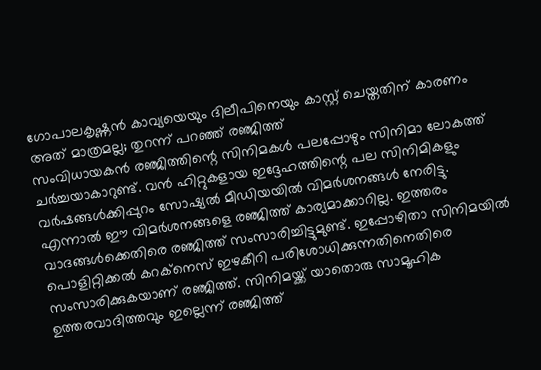ഗോപാലകൃഷ്ണൻ കാവ്യയെയും ദിലീപിനെയും കാസ്റ്റ് ചെയ്തതിന് കാരണം അത് മാത്രമല്ല; തുറന്ന് പറഞ്ഞ് രഞ്ജിത്ത്
സംവിധായകൻ രഞ്ജിത്തിന്റെ സിനിമകൾ പലപ്പോഴും സിനിമാ ലോകത്ത് ചർച്ചയാകാറുണ്ട്. വൻ ഹിറ്റുകളായ ഇദ്ദേഹത്തിന്റെ പല സിനിമികളും വർഷങ്ങൾക്കിപ്പുറം സോഷ്യൽ മീഡിയയിൽ വിമർശനങ്ങൾ നേരിട്ടു. എന്നാൽ ഈ വിമർശനങ്ങളെ രഞ്ജിത്ത് കാര്യമാക്കാറില്ല. ഇത്തരം വാദങ്ങൾക്കെതിരെ രഞ്ജിത്ത് സംസാരിച്ചിട്ടുമുണ്ട്. ഇപ്പോഴിതാ സിനിമയിൽ പൊളിറ്റിക്കൽ കറക്നെസ് ഇഴകീറി പരിശോധിക്കുന്നതിനെതിരെ സംസാരിക്കുകയാണ് രഞ്ജിത്ത്. സിനിമയ്ക്ക് യാതൊരു സാമൂഹിക ഉത്തരവാദിത്തവും ഇല്ലെന്ന് രഞ്ജിത്ത്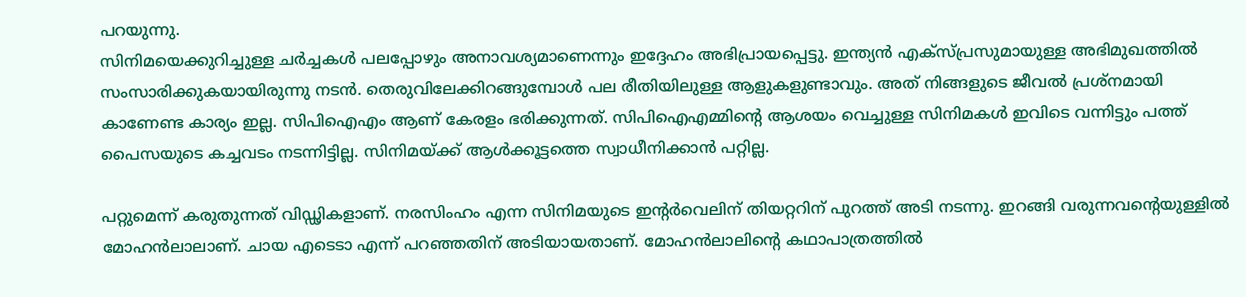പറയുന്നു.
സിനിമയെക്കുറിച്ചുള്ള ചർച്ചകൾ പലപ്പോഴും അനാവശ്യമാണെന്നും ഇദ്ദേഹം അഭിപ്രായപ്പെട്ടു. ഇന്ത്യൻ എക്സ്പ്രസുമായുള്ള അഭിമുഖത്തിൽ സംസാരിക്കുകയായിരുന്നു നടൻ. തെരുവിലേക്കിറങ്ങുമ്പോൾ പല രീതിയിലുള്ള ആളുകളുണ്ടാവും. അത് നിങ്ങളുടെ ജീവൽ പ്രശ്നമായി കാണേണ്ട കാര്യം ഇല്ല. സിപിഐഎം ആണ് കേരളം ഭരിക്കുന്നത്. സിപിഐഎമ്മിന്റെ ആശയം വെച്ചുള്ള സിനിമകൾ ഇവിടെ വന്നിട്ടും പത്ത് പൈസയുടെ കച്ചവടം നടന്നിട്ടില്ല. സിനിമയ്ക്ക് ആൾക്കൂട്ടത്തെ സ്വാധീനിക്കാൻ പറ്റില്ല.

പറ്റുമെന്ന് കരുതുന്നത് വിഡ്ഢികളാണ്. നരസിംഹം എന്ന സിനിമയുടെ ഇന്റർവെലിന് തിയറ്ററിന് പുറത്ത് അടി നടന്നു. ഇറങ്ങി വരുന്നവന്റെയുള്ളിൽ മോഹൻലാലാണ്. ചായ എടെടാ എന്ന് പറഞ്ഞതിന് അടിയായതാണ്. മോഹൻലാലിന്റെ കഥാപാത്രത്തിൽ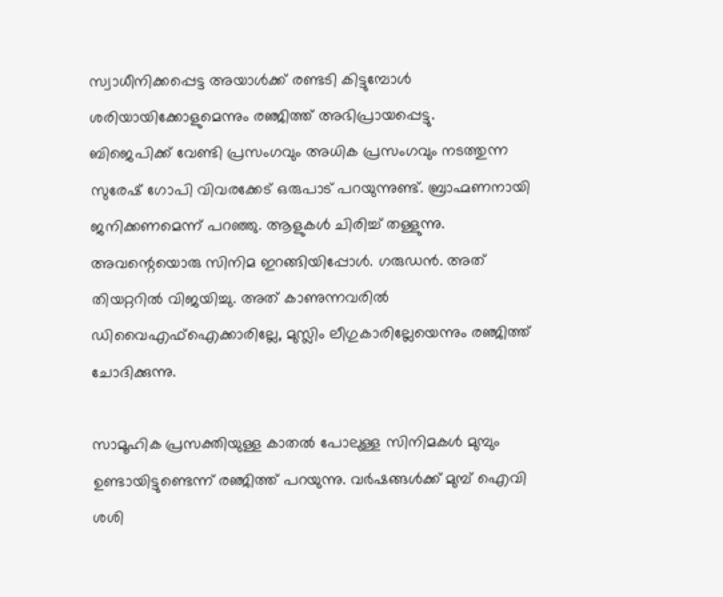സ്വാധീനിക്കപ്പെട്ട അയാൾക്ക് രണ്ടടി കിട്ടുമ്പോൾ ശരിയായിക്കോളുമെന്നും രഞ്ജിത്ത് അഭിപ്രായപ്പെട്ടു.
ബിജെപിക്ക് വേണ്ടി പ്രസംഗവും അധിക പ്രസംഗവും നടത്തുന്ന സുരേഷ് ഗോപി വിവരക്കേട് ഒരുപാട് പറയുന്നുണ്ട്. ബ്രാഹ്മണനായി ജനിക്കണമെന്ന് പറഞ്ഞു. ആളുകൾ ചിരിച്ച് തള്ളുന്നു. അവന്റെയൊരു സിനിമ ഇറങ്ങിയിപ്പോൾ. ഗരുഡൻ. അത് തിയറ്ററിൽ വിജയിച്ചു. അത് കാണുന്നവരിൽ ഡിവൈഎഫ്ഐക്കാരില്ലേ, മുസ്ലിം ലീഗുകാരില്ലേയെന്നും രഞ്ജിത്ത് ചോദിക്കുന്നു.

സാമൂഹിക പ്രസക്തിയുള്ള കാതൽ പോലുള്ള സിനിമകൾ മുമ്പും ഉണ്ടായിട്ടുണ്ടെന്ന് രഞ്ജിത്ത് പറയുന്നു. വർഷങ്ങൾക്ക് മുമ്പ് ഐവി ശശി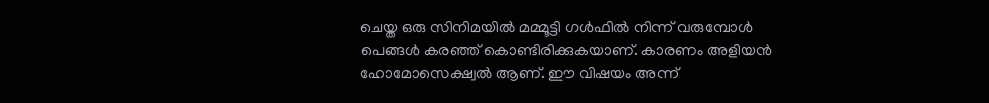ചെയ്ത ഒരു സിനിമയിൽ മമ്മൂട്ടി ഗൾഫിൽ നിന്ന് വരുമ്പോൾ പെങ്ങൾ കരഞ്ഞ് കൊണ്ടിരിക്കുകയാണ്. കാരണം അളിയൻ ഹോമോസെക്ഷ്വൽ ആണ്. ഈ വിഷയം അന്ന്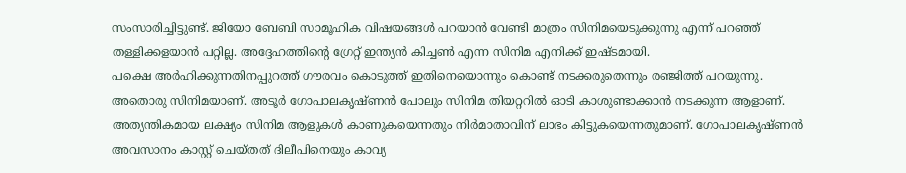സംസാരിച്ചിട്ടുണ്ട്. ജിയോ ബേബി സാമൂഹിക വിഷയങ്ങൾ പറയാൻ വേണ്ടി മാത്രം സിനിമയെടുക്കുന്നു എന്ന് പറഞ്ഞ് തള്ളിക്കളയാൻ പറ്റില്ല. അദ്ദേഹത്തിന്റെ ഗ്രേറ്റ് ഇന്ത്യൻ കിച്ചൺ എന്ന സിനിമ എനിക്ക് ഇഷ്ടമായി.
പക്ഷെ അർഹിക്കുന്നതിനപ്പുറത്ത് ഗൗരവം കൊടുത്ത് ഇതിനെയൊന്നും കൊണ്ട് നടക്കരുതെന്നും രഞ്ജിത്ത് പറയുന്നു. അതൊരു സിനിമയാണ്. അടൂർ ഗോപാലകൃഷ്ണൻ പോലും സിനിമ തിയറ്ററിൽ ഓടി കാശുണ്ടാക്കാൻ നടക്കുന്ന ആളാണ്. അത്യന്തികമായ ലക്ഷ്യം സിനിമ ആളുകൾ കാണുകയെന്നതും നിർമാതാവിന് ലാഭം കിട്ടുകയെന്നതുമാണ്. ഗോപാലകൃഷ്ണൻ അവസാനം കാസ്റ്റ് ചെയ്തത് ദിലീപിനെയും കാവ്യ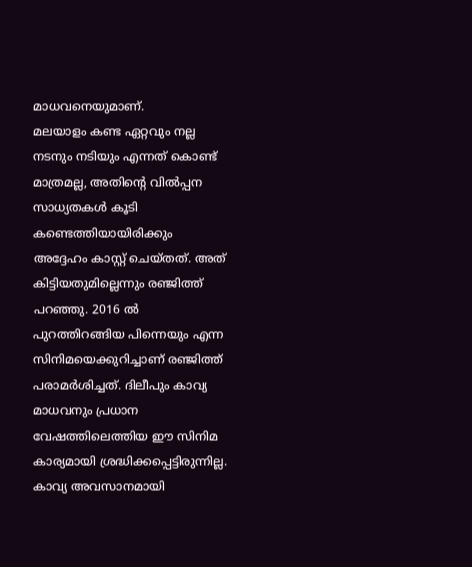മാധവനെയുമാണ്.
മലയാളം കണ്ട ഏറ്റവും നല്ല നടനും നടിയും എന്നത് കൊണ്ട് മാത്രമല്ല, അതിന്റെ വിൽപ്പന സാധ്യതകൾ കൂടി കണ്ടെത്തിയായിരിക്കും അദ്ദേഹം കാസ്റ്റ് ചെയ്തത്. അത് കിട്ടിയതുമില്ലെന്നും രഞ്ജിത്ത് പറഞ്ഞു. 2016 ൽ പുറത്തിറങ്ങിയ പിന്നെയും എന്ന സിനിമയെക്കുറിച്ചാണ് രഞ്ജിത്ത് പരാമർശിച്ചത്. ദിലീപും കാവ്യ മാധവനും പ്രധാന വേഷത്തിലെത്തിയ ഈ സിനിമ കാര്യമായി ശ്രദ്ധിക്കപ്പെട്ടിരുന്നില്ല.
കാവ്യ അവസാനമായി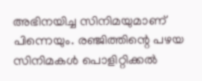അഭിനയിച്ച സിനിമയുമാണ് പിന്നെയും. രഞ്ജിത്തിന്റെ പഴയ സിനിമകൾ പൊളിറ്റിക്കൽ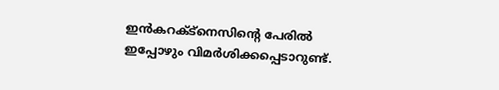ഇൻകറക്ട്നെസിന്റെ പേരിൽ ഇപ്പോഴും വിമർശിക്കപ്പെടാറുണ്ട്.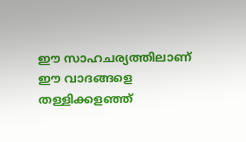ഈ സാഹചര്യത്തിലാണ് ഈ വാദങ്ങളെ തള്ളിക്കളഞ്ഞ്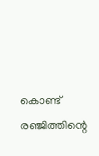കൊണ്ട് രഞ്ജിത്തിന്റെ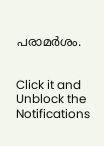പരാമർശം.


Click it and Unblock the Notifications